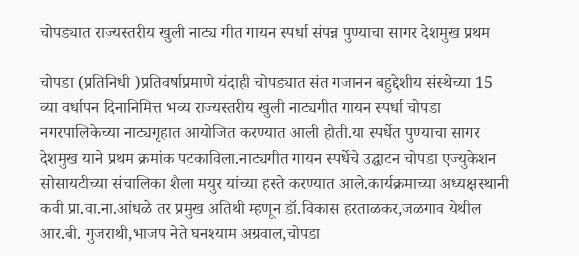चोपड्यात राज्यस्तरीय खुली नाट्य गीत गायन स्पर्धा संपन्न पुण्याचा सागर देशमुख प्रथम

चोपडा (प्रतिनिधी )प्रतिवर्षाप्रमाणे यंदाही चोपड्यात संत गजानन बहुद्देशीय संस्थेच्या 15 व्या वर्धापन दिनानिमित्त भव्य राज्यस्तरीय खुली नाट्यगीत गायन स्पर्धा चोपडा नगरपालिकेच्या नाट्यगृहात आयोजित करण्यात आली होती.या स्पर्धेत पुण्याचा सागर देशमुख याने प्रथम क्रमांक पटकाविला.नाट्यगीत गायन स्पर्धेचे उद्घाटन चोपडा एज्युकेशन सोसायटीच्या संचालिका शैला मयुर यांच्या हस्ते करण्यात आले.कार्यक्रमाच्या अध्यक्षस्थानी कवी प्रा.वा.ना.आंधळे तर प्रमुख अतिथी म्हणून डॉ.विकास हरताळकर,जळगाव येथील आर.बी. गुजराथी,भाजप नेते घनश्याम अग्रवाल,चोपडा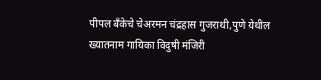पीपल बँकेचे चेअरमन चंद्रहास गुजराथी,पुणे येथील ख्यातनाम गायिका विदुषी मंजिरी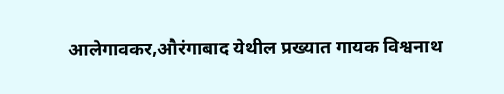आलेगावकर,औरंगाबाद येथील प्रख्यात गायक विश्वनाथ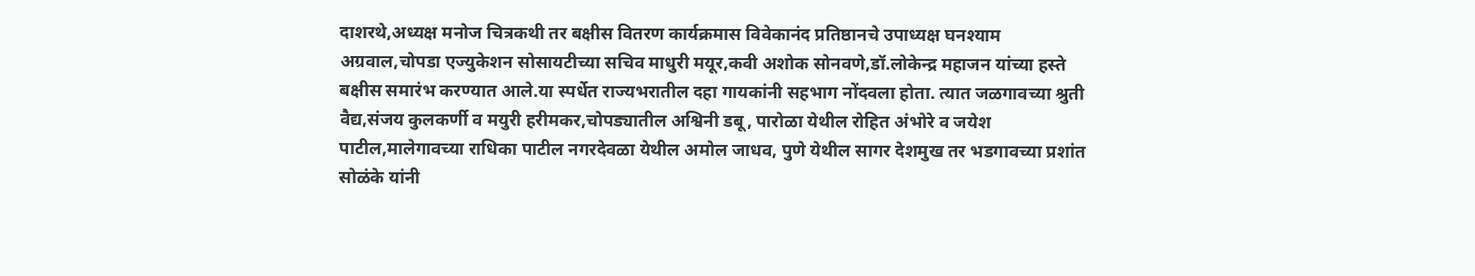दाशरथे,अध्यक्ष मनोज चित्रकथी तर बक्षीस वितरण कार्यक्रमास विवेकानंद प्रतिष्ठानचे उपाध्यक्ष घनश्याम अग्रवाल,चोपडा एज्युकेशन सोसायटीच्या सचिव माधुरी मयूर,कवी अशोक सोनवणे,डॉ.लोकेन्द्र महाजन यांच्या हस्ते बक्षीस समारंभ करण्यात आले.या स्पर्धेत राज्यभरातील दहा गायकांनी सहभाग नोंदवला होता. त्यात जळगावच्या श्रुती वैद्य,संजय कुलकर्णी व मयुरी हरीमकर,चोपड्यातील अश्विनी डबू, पारोळा येथील रोहित अंभोरे व जयेश पाटील,मालेगावच्या राधिका पाटील नगरदेवळा येथील अमोल जाधव, पुणे येथील सागर देशमुख तर भडगावच्या प्रशांत सोळंके यांनी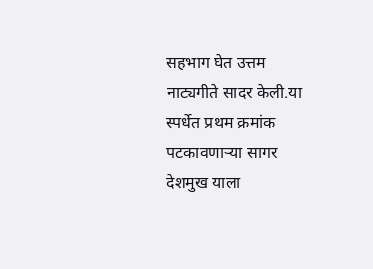सहभाग घेत उत्तम नाट्यगीते सादर केली.या स्पर्धेत प्रथम क्रमांक पटकावणाऱ्या सागर देशमुख याला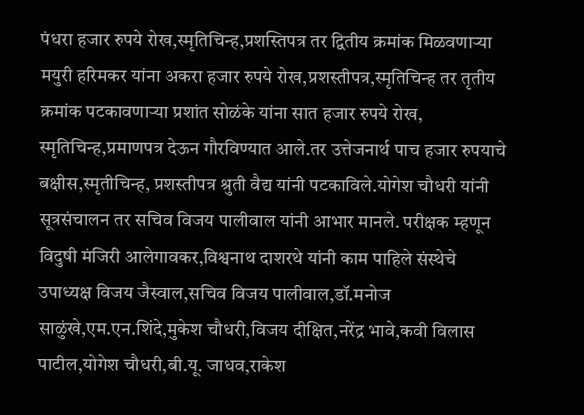पंधरा हजार रुपये रोख,स्मृतिचिन्ह,प्रशस्तिपत्र तर द्वितीय क्रमांक मिळवणाऱ्या मयुरी हरिमकर यांना अकरा हजार रुपये रोख,प्रशस्तीपत्र,स्मृतिचिन्ह तर तृतीय क्रमांक पटकावणाऱ्या प्रशांत सोळंके यांना सात हजार रुपये रोख, स्मृतिचिन्ह,प्रमाणपत्र देऊन गौरविण्यात आले.तर उत्तेजनार्थ पाच हजार रुपयाचे बक्षीस,स्मृतीचिन्ह, प्रशस्तीपत्र श्रुती वैद्य यांनी पटकाविले.योगेश चौधरी यांनी सूत्रसंचालन तर सचिव विजय पालीवाल यांनी आभार मानले. परीक्षक म्हणून विदुषी मंजिरी आलेगावकर,विश्वनाथ दाशरथे यांनी काम पाहिले संस्थेचे उपाध्यक्ष विजय जैस्वाल,सचिव विजय पालीवाल,डॉ.मनोज साळुंखे,एम.एन.शिंदे,मुकेश चौधरी,विजय दीक्षित,नरेंद्र भावे,कवी विलास पाटील,योगेश चौधरी,बी.यू. जाधव,राकेश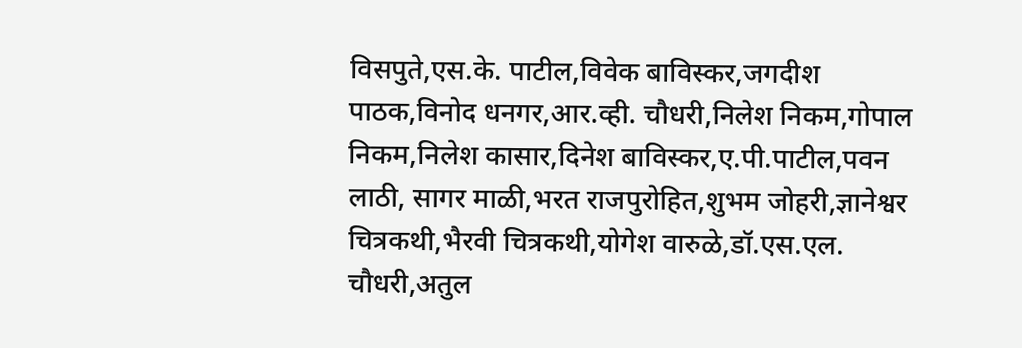विसपुते,एस.के. पाटील,विवेक बाविस्कर,जगदीश पाठक,विनोद धनगर,आर.व्ही. चौधरी,निलेश निकम,गोपाल निकम,निलेश कासार,दिनेश बाविस्कर,ए.पी.पाटील,पवन लाठी, सागर माळी,भरत राजपुरोहित,शुभम जोहरी,ज्ञानेश्वर चित्रकथी,भैरवी चित्रकथी,योगेश वारुळे,डॉ.एस.एल. चौधरी,अतुल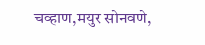चव्हाण,मयुर सोनवणे,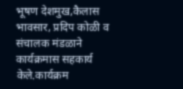भूषण देशमुख,कैलास भावसार, प्रदिप कोळी व संचालक मंडळाने कार्यक्रमास सहकार्य केले.कार्यक्रम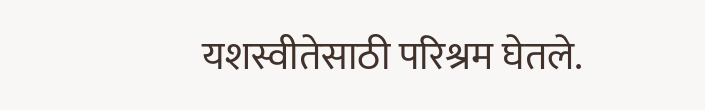यशस्वीतेसाठी परिश्रम घेतले.